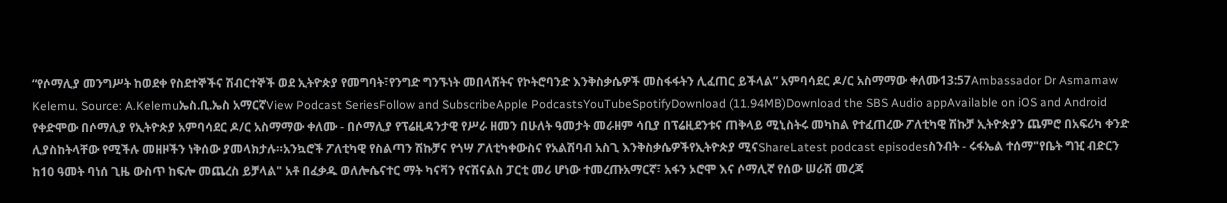“የሶማሊያ መንግሥት ከወደቀ የስደተኞችና ሽብርተኞች ወደ ኢትዮጵያ የመግባት፣የንግድ ግንኙነት መበላሸትና የኮትሮባንድ እንቅስቃሴዎች መስፋፋትን ሊፈጠር ይችላል” አምባሳደር ዶ/ር አስማማው ቀለሙ13:57Ambassador Dr Asmamaw Kelemu. Source: A.Kelemuኤስ.ቢ.ኤስ አማርኛView Podcast SeriesFollow and SubscribeApple PodcastsYouTubeSpotifyDownload (11.94MB)Download the SBS Audio appAvailable on iOS and Android የቀድሞው በሶማሊያ የኢትዮጵያ አምባሳደር ዶ/ር አስማማው ቀለሙ - በሶማሊያ የፕሬዚዳንታዊ የሥራ ዘመን በሁለት ዓመታት መራዘም ሳቢያ በፕሬዚደንቱና ጠቅላይ ሚኒስትሩ መካከል የተፈጠረው ፖለቲካዊ ሽኩቻ ኢትዮጵያን ጨምሮ በአፍሪካ ቀንድ ሊያስከትላቸው የሚችሉ መዘዞችን ነቅሰው ያመላክታሉ።አንኳሮች ፖለቲካዊ የስልጣን ሽኩቻና የጎሣ ፖለቲካቀውስና የአልሽባብ አስጊ እንቅስቃሴዎችየኢትዮጵያ ሚናShareLatest podcast episodesስንብት - ሩፋኤል ተሰማ"የቤት ግዢ ብድርን ከ10 ዓመት ባነሰ ጊዜ ውስጥ ከፍሎ መጨረስ ይቻላል" አቶ በፈቃዱ ወለሎሴናተር ማት ካናቫን የናሽናልስ ፓርቲ መሪ ሆነው ተመረጡአማርኛ፣ አፋን ኦሮሞ እና ሶማሊኛ የሰው ሠራሽ መረጃ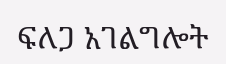ፍለጋ አገልግሎት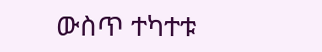ውስጥ ተካተቱ